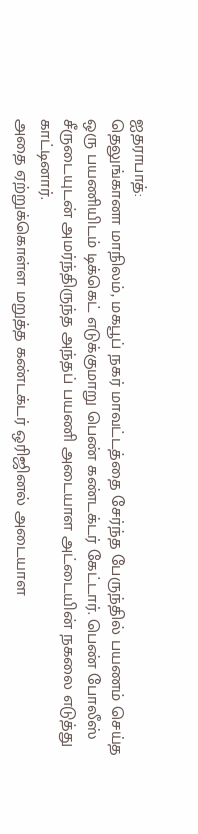ஐதராபாத்:
தெலுங்கானா மாநிலம், மகபூப் நகர் மாவட்டத்தை சேர்ந்த பேருந்தில் பயணம் செய்த ஒரு பயணியிடம் டிக்கெட் எடுக்குமாறு பெண் கண்டக்டர் கேட்டார். பெண் போலீஸ் சீருடையுடன் அமர்ந்திருந்த அந்தப் பயணி அடையாள அட்டையின் நகலை எடுத்து காட்டினார்.
அதை ஏற்றுக்கொள்ள மறுத்த கண்டக்டர் ஒரிஜினல் அடையாள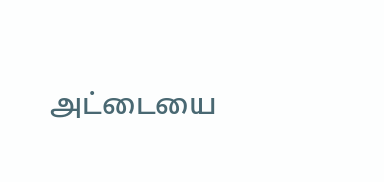அட்டையை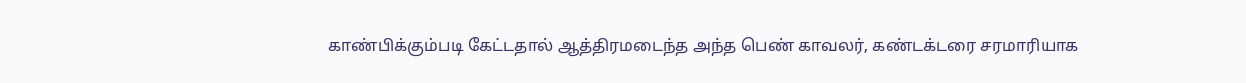காண்பிக்கும்படி கேட்டதால் ஆத்திரமடைந்த அந்த பெண் காவலர், கண்டக்டரை சரமாரியாக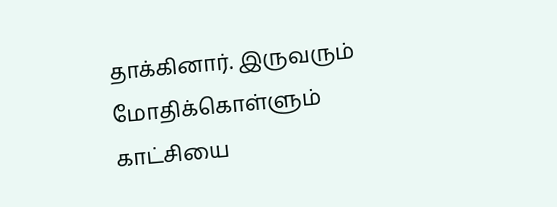தாக்கினார். இருவரும் மோதிக்கொள்ளும் காட்சியை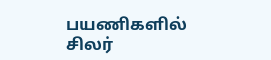பயணிகளில் சிலர்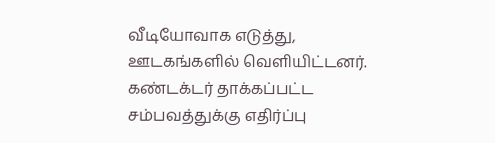வீடியோவாக எடுத்து, ஊடகங்களில் வெளியிட்டனர்.
கண்டக்டர் தாக்கப்பட்ட சம்பவத்துக்கு எதிர்ப்பு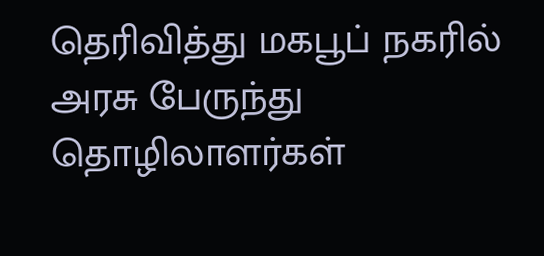தெரிவித்து மகபூப் நகரில் அரசு பேருந்து தொழிலாளர்கள்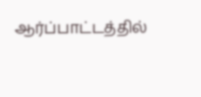ஆர்ப்பாட்டத்தில்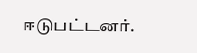ஈடுபட்டனர்.